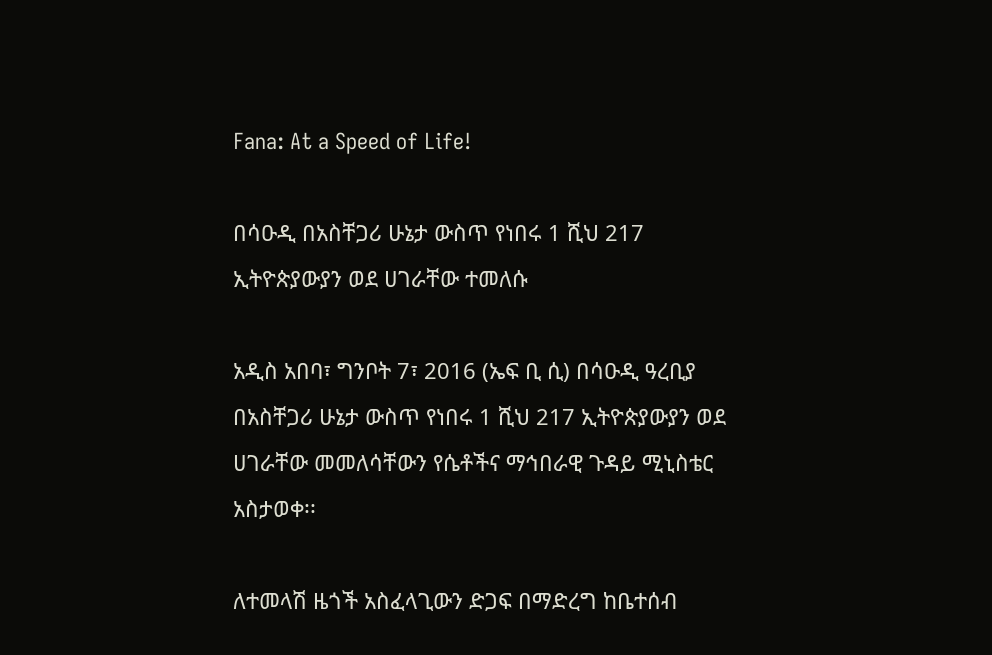Fana: At a Speed of Life!

በሳዑዲ በአስቸጋሪ ሁኔታ ውስጥ የነበሩ 1 ሺህ 217 ኢትዮጵያውያን ወደ ሀገራቸው ተመለሱ

አዲስ አበባ፣ ግንቦት 7፣ 2016 (ኤፍ ቢ ሲ) በሳዑዲ ዓረቢያ በአስቸጋሪ ሁኔታ ውስጥ የነበሩ 1 ሺህ 217 ኢትዮጵያውያን ወደ ሀገራቸው መመለሳቸውን የሴቶችና ማኅበራዊ ጉዳይ ሚኒስቴር አስታወቀ፡፡

ለተመላሽ ዜጎች አስፈላጊውን ድጋፍ በማድረግ ከቤተሰብ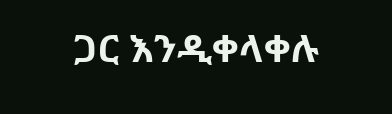ጋር እንዲቀላቀሉ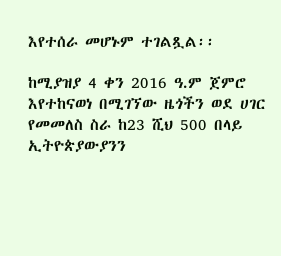እየተሰራ መሆኑም ተገልጿል፡፡

ከሚያዝያ 4 ቀን 2016 ዓ.ም ጀምሮ እየተከናወነ በሚገኘው ዜጎችን ወደ ሀገር የመመለስ ስራ ከ23 ሺህ 500 በላይ ኢትዮጵያውያንን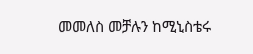መመለስ መቻሉን ከሚኒስቴሩ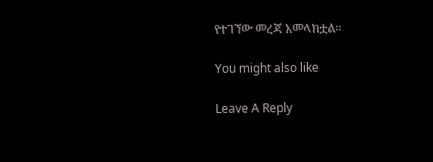የተገኘው መረጃ አመላክቷል፡፡

You might also like

Leave A Reply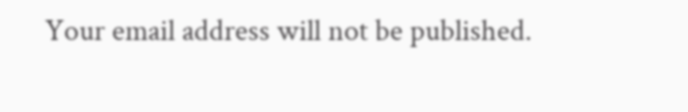Your email address will not be published.